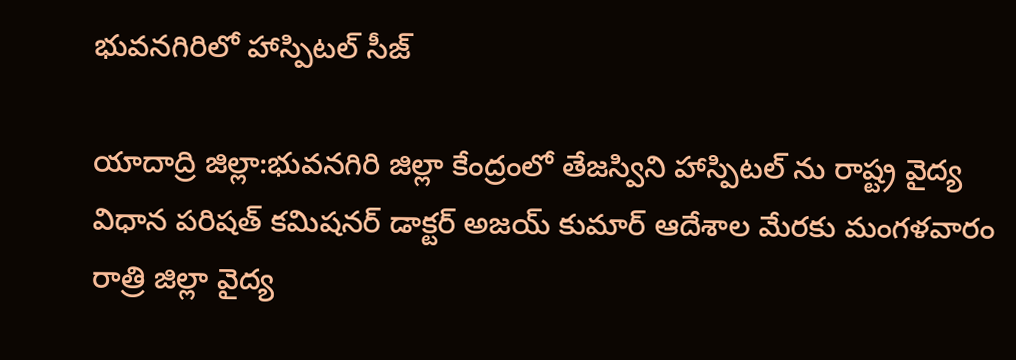భువనగిరిలో హాస్పిటల్ సీజ్

యాదాద్రి జిల్లా:భువనగిరి జిల్లా కేంద్రంలో తేజస్విని హాస్పిటల్ ను రాష్ట్ర వైద్య విధాన పరిషత్ కమిషనర్ డాక్టర్ అజయ్ కుమార్ ఆదేశాల మేరకు మంగళవారం రాత్రి జిల్లా వైద్య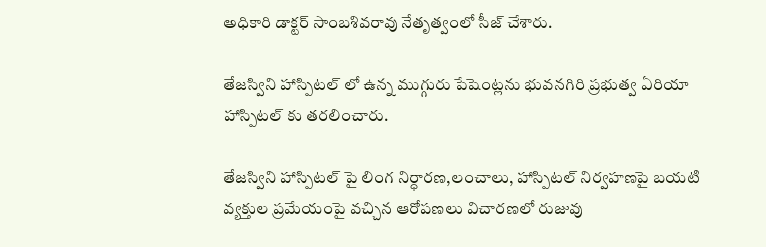అధికారి డాక్టర్ సాంబశివరావు నేతృత్వంలో సీజ్ చేశారు.

తేజస్విని హాస్పిటల్ లో ఉన్న ముగ్గురు పేషెంట్లను భువనగిరి ప్రభుత్వ ఏరియా హాస్పిటల్ కు తరలించారు.

తేజస్విని హాస్పిటల్ పై లింగ నిర్ధారణ,లంచాలు, హాస్పిటల్ నిర్వహణపై బయటి వ్యక్తుల ప్రమేయంపై వచ్చిన ఆరోపణలు విచారణలో రుజువు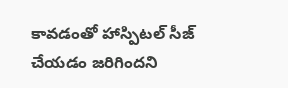కావడంతో హాస్పిటల్ సీజ్ చేయడం జరిగిందని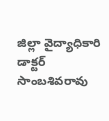జిల్లా వైద్యాధికారి డాక్టర్ సాంబశివరావు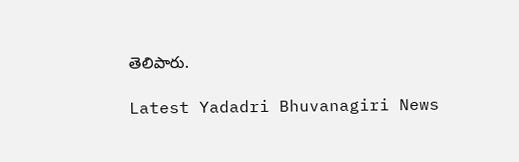తెలిపారు.

Latest Yadadri Bhuvanagiri News